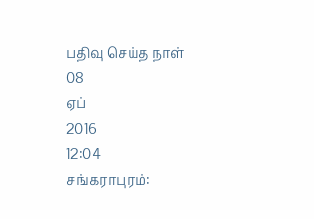பதிவு செய்த நாள்
08
ஏப்
2016
12:04
சங்கராபுரம்: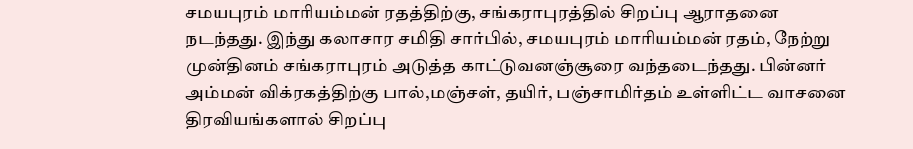சமயபுரம் மாரியம்மன் ரதத்திற்கு, சங்கராபுரத்தில் சிறப்பு ஆராதனை நடந்தது. இந்து கலாசார சமிதி சார்பில், சமயபுரம் மாரியம்மன் ரதம், நேற்று முன்தினம் சங்கராபுரம் அடுத்த காட்டுவனஞ்சூரை வந்தடைந்தது. பின்னர் அம்மன் விக்ரகத்திற்கு பால்,மஞ்சள், தயிர், பஞ்சாமிர்தம் உள்ளிட்ட வாசனை திரவியங்களால் சிறப்பு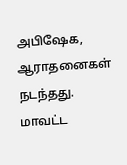அபிஷேக, ஆராதனைகள் நடந்தது. மாவட்ட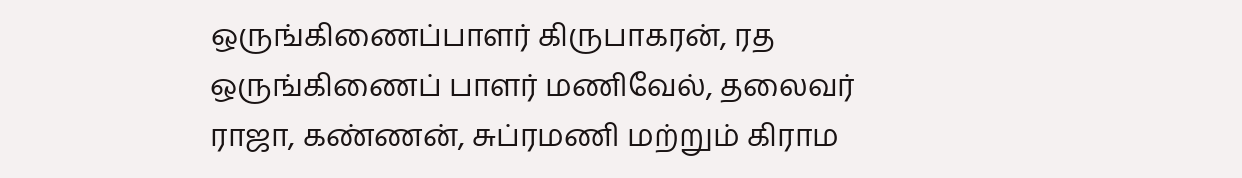ஒருங்கிணைப்பாளர் கிருபாகரன், ரத ஒருங்கிணைப் பாளர் மணிவேல், தலைவர் ராஜா, கண்ணன், சுப்ரமணி மற்றும் கிராம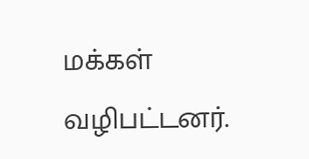மக்கள் வழிபட்டனர்.